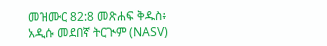መዝሙር 82:8 መጽሐፍ ቅዱስ፥ አዲሱ መደበኛ ትርጒም (NASV)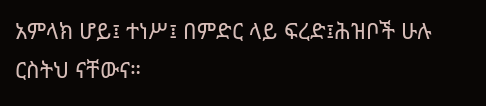አምላክ ሆይ፤ ተነሥ፤ በምድር ላይ ፍረድ፤ሕዝቦች ሁሉ ርስትህ ናቸውና።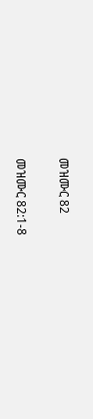መዝሙር 82

መዝሙር 82:1-8